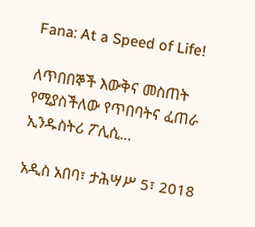Fana: At a Speed of Life!

ለጥበበኞች እውቅና መስጠት የሚያስችለው የጥበባትና ፈጠራ ኢንዱስትሪ ፖሊሲ…

አዲስ አበባ፣ ታሕሣሥ 5፣ 2018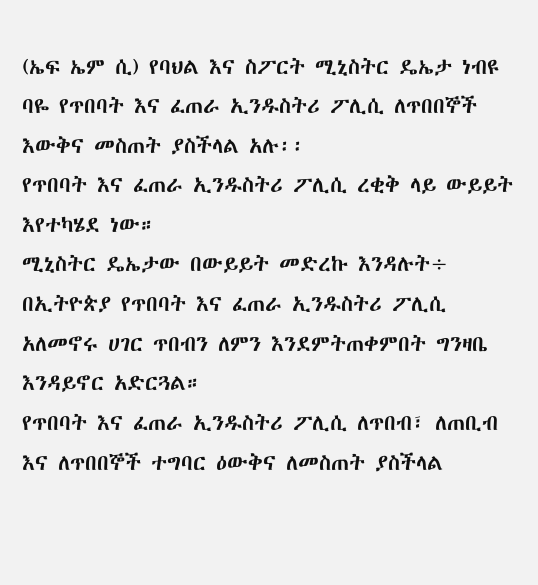(ኤፍ ኤም ሲ) የባህል እና ስፖርት ሚኒስትር ዴኤታ ነብዩ ባዬ የጥበባት እና ፈጠራ ኢንዱስትሪ ፖሊሲ ለጥበበኞች እውቅና መስጠት ያስችላል አሉ፡፡
የጥበባት እና ፈጠራ ኢንዱስትሪ ፖሊሲ ረቂቅ ላይ ውይይት እየተካሄደ ነው።
ሚኒስትር ዴኤታው በውይይት መድረኩ እንዳሉት÷ በኢትዮጵያ የጥበባት እና ፈጠራ ኢንዱስትሪ ፖሊሲ አለመኖሩ ሀገር ጥበብን ለምን እንደምትጠቀምበት ግንዛቤ እንዳይኖር አድርጓል።
የጥበባት እና ፈጠራ ኢንዱስትሪ ፖሊሲ ለጥበብ፣ ለጠቢብ እና ለጥበበኞች ተግባር ዕውቅና ለመስጠት ያስችላል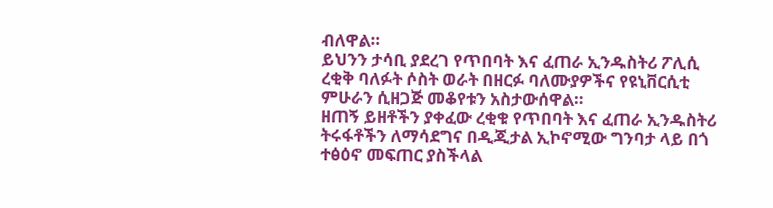ብለዋል።
ይህንን ታሳቢ ያደረገ የጥበባት እና ፈጠራ ኢንዱስትሪ ፖሊሲ ረቂቅ ባለፉት ሶስት ወራት በዘርፉ ባለሙያዎችና የዩኒቨርሲቲ ምሁራን ሲዘጋጅ መቆየቱን አስታውሰዋል።
ዘጠኝ ይዘቶችን ያቀፈው ረቂቁ የጥበባት እና ፈጠራ ኢንዱስትሪ ትሩፋቶችን ለማሳደግና በዲጂታል ኢኮኖሚው ግንባታ ላይ በጎ ተፅዕኖ መፍጠር ያስችላል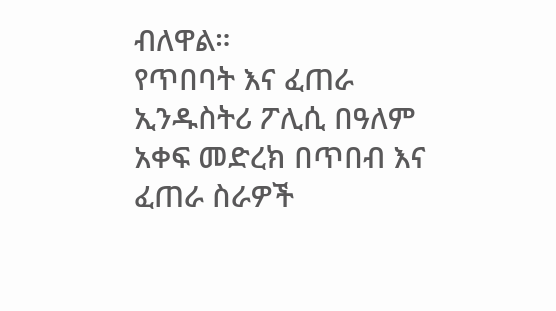ብለዋል።
የጥበባት እና ፈጠራ ኢንዱስትሪ ፖሊሲ በዓለም አቀፍ መድረክ በጥበብ እና ፈጠራ ስራዎች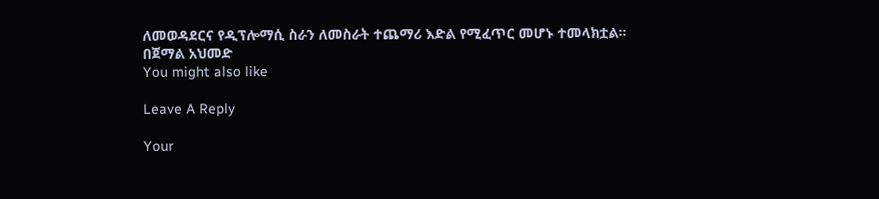ለመወዳደርና የዲፕሎማሲ ስራን ለመስራት ተጨማሪ እድል የሚፈጥር መሆኑ ተመላክቷል።
በጀማል አህመድ
You might also like

Leave A Reply

Your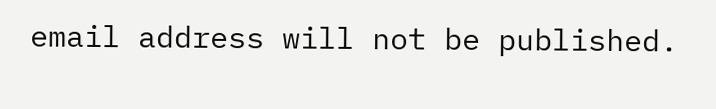email address will not be published.